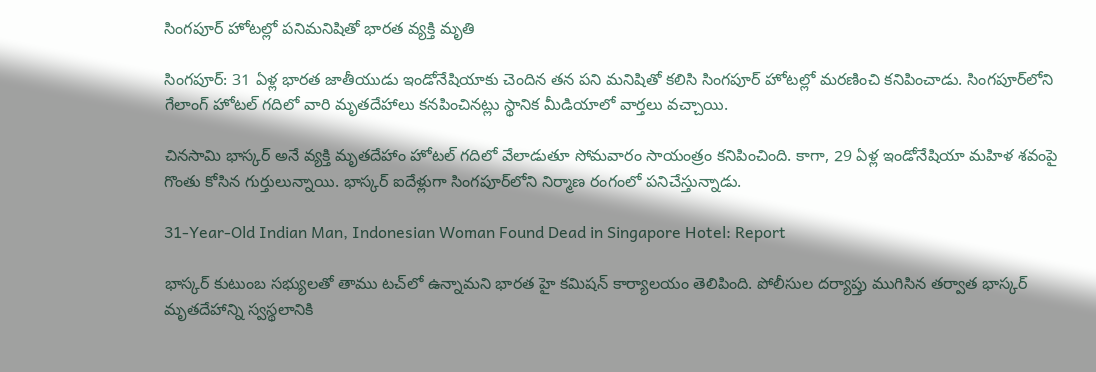సింగపూర్ హోటల్లో పనిమనిషితో భారత వ్యక్తి మృతి

సింగపూర్: 31 ఏళ్ల భారత జాతీయుడు ఇండోనేషియాకు చెందిన తన పని మనిషితో కలిసి సింగపూర్ హోటల్లో మరణించి కనిపించాడు. సింగపూర్‌లోని గేలాంగ్ హోటల్ గదిలో వారి మృతదేహాలు కనపించినట్లు స్థానిక మీడియాలో వార్తలు వచ్చాయి.

చినసామి భాస్కర్ అనే వ్యక్తి మృతదేహాం హోటల్ గదిలో వేలాడుతూ సోమవారం సాయంత్రం కనిపించింది. కాగా, 29 ఏళ్ల ఇండోనేషియా మహిళ శవంపై గొంతు కోసిన గుర్తులున్నాయి. భాస్కర్ ఐదేళ్లుగా సింగపూర్‌లోని నిర్మాణ రంగంలో పనిచేస్తున్నాడు.

31-Year-Old Indian Man, Indonesian Woman Found Dead in Singapore Hotel: Report

భాస్కర్ కుటుంబ సభ్యులతో తాము టచ్‌లో ఉన్నామని భారత హై కమిషన్ కార్యాలయం తెలిపింది. పోలీసుల దర్యాప్తు ముగిసిన తర్వాత భాస్కర్ మృతదేహాన్ని స్వస్థలానికి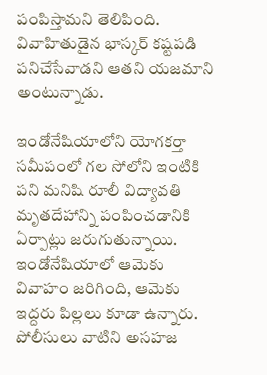పంపిస్తామని తెలిపింది. వివాహితుడైన భాస్కర్ కష్టపడి పనిచేసేవాడని ఆతని యజమాని అంటున్నాడు.

ఇండోనేషియాలోని యోగకర్తా సమీపంలో గల సోలోని ఇంటికి పని మనిషి రూలీ విద్యావతి మృతదేహాన్ని పంపించడానికి ఏర్పాట్లు జరుగుతున్నాయి. ఇండోనేషియాలో ఆమెకు వివాహం జరిగింది, ఆమెకు ఇద్దరు పిల్లలు కూడా ఉన్నారు. పోలీసులు వాటిని అసహజ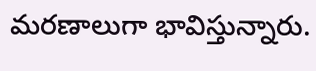మరణాలుగా భావిస్తున్నారు.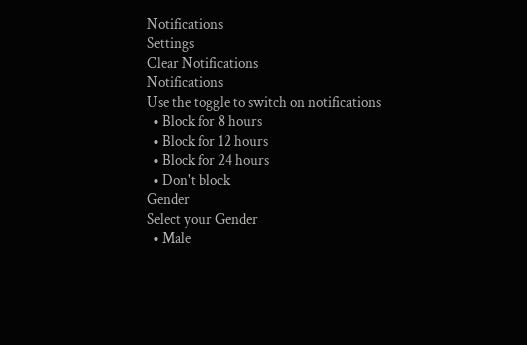Notifications
Settings
Clear Notifications
Notifications
Use the toggle to switch on notifications
  • Block for 8 hours
  • Block for 12 hours
  • Block for 24 hours
  • Don't block
Gender
Select your Gender
  • Male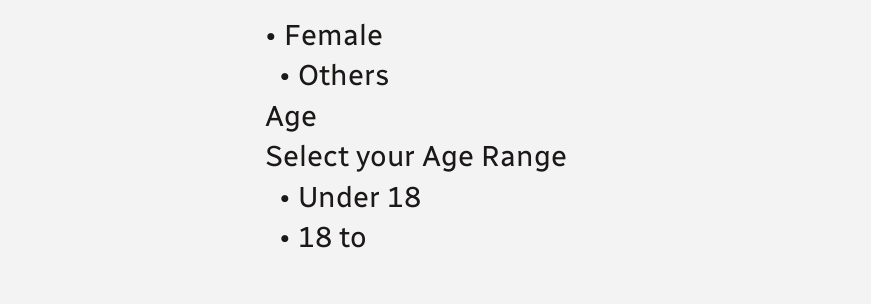• Female
  • Others
Age
Select your Age Range
  • Under 18
  • 18 to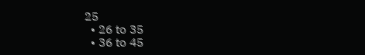25
  • 26 to 35
  • 36 to 45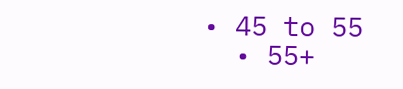• 45 to 55
  • 55+